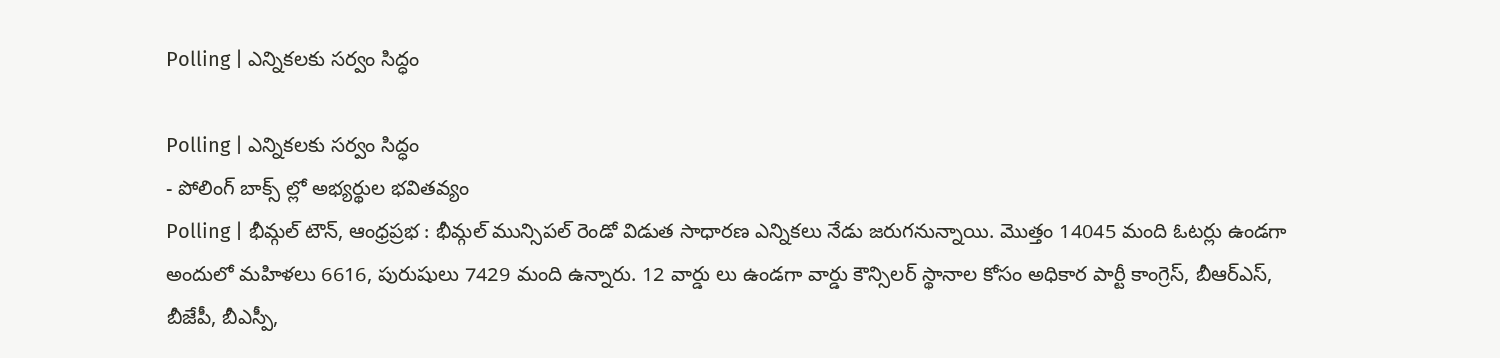Polling | ఎన్నికలకు సర్వం సిద్ధం

Polling | ఎన్నికలకు సర్వం సిద్ధం
- పోలింగ్ బాక్స్ ల్లో అభ్యర్థుల భవితవ్యం
Polling | భీమ్గల్ టౌన్, ఆంధ్రప్రభ : భీమ్గల్ మున్సిపల్ రెండో విడుత సాధారణ ఎన్నికలు నేడు జరుగనున్నాయి. మొత్తం 14045 మంది ఓటర్లు ఉండగా అందులో మహిళలు 6616, పురుషులు 7429 మంది ఉన్నారు. 12 వార్డు లు ఉండగా వార్డు కౌన్సిలర్ స్థానాల కోసం అధికార పార్టీ కాంగ్రెస్, బీఆర్ఎస్, బీజేపీ, బీఎస్పీ,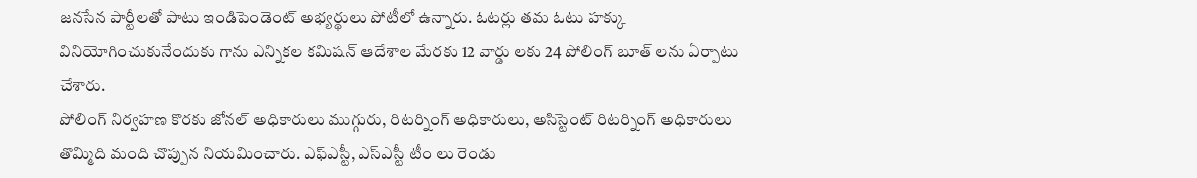జనసేన పార్టీలతో పాటు ఇండిపెండెంట్ అభ్యర్థులు పోటీలో ఉన్నారు. ఓటర్లు తమ ఓటు హక్కు వినియోగించుకునేందుకు గాను ఎన్నికల కమిషన్ ఆదేశాల మేరకు 12 వార్డు లకు 24 పోలింగ్ బూత్ లను ఏర్పాటు చేశారు.
పోలింగ్ నిర్వహణ కొరకు జోనల్ అధికారులు ముగ్గురు, రిటర్నింగ్ అధికారులు, అసిస్టెంట్ రిటర్నింగ్ అధికారులు తొమ్మిది మంది చొప్పున నియమించారు. ఎఫ్ఎస్టీ, ఎస్ఎస్టీ టీం లు రెండు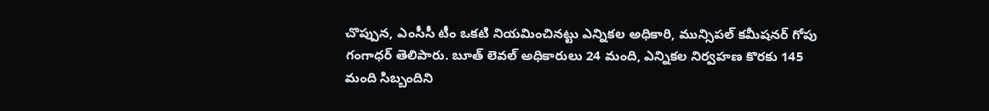చొప్పున, ఎంసీసీ టీం ఒకటి నియమించినట్టు ఎన్నికల అధికారి, మున్సిపల్ కమీషనర్ గోపు గంగాధర్ తెలిపారు. బూత్ లెవల్ అధికారులు 24 మంది, ఎన్నికల నిర్వహణ కొరకు 145 మంది సిబ్బందిని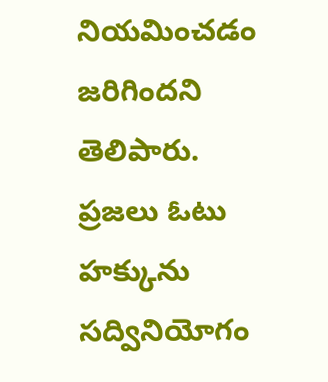నియమించడం జరిగిందని తెలిపారు. ప్రజలు ఓటు హక్కును సద్వినియోగం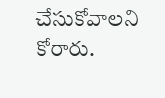చేసుకోవాలని కోరారు.